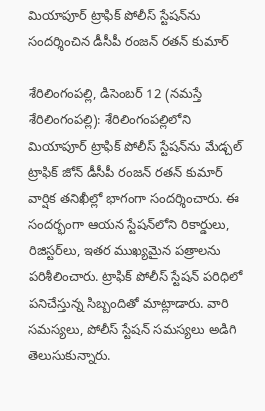మియాపూర్ ట్రాఫిక్ పోలీస్ స్టేష‌న్‌ను సంద‌ర్శించిన డీసీపీ రంజ‌న్ ర‌త‌న్ కుమార్

శేరిలింగంప‌ల్లి, డిసెంబ‌ర్ 12 (న‌మస్తే శేరిలింగంప‌ల్లి): శేరిలింగంప‌ల్లిలోని మియాపూర్ ట్రాఫిక్ పోలీస్ స్టేష‌న్‌ను మేడ్చ‌ల్ ట్రాఫిక్ జోన్ డీసీపీ రంజ‌న్ ర‌త‌న్ కుమార్ వార్షిక త‌నిఖీల్లో భాగంగా సంద‌ర్శించారు. ఈ సంద‌ర్భంగా ఆయ‌న స్టేష‌న్‌లోని రికార్డులు, రిజిస్ట‌ర్‌లు, ఇత‌ర ముఖ్య‌మైన ప‌త్రాల‌ను ప‌రిశీలించారు. ట్రాఫిక్ పోలీస్ స్టేష‌న్ ప‌రిధిలో ప‌నిచేస్తున్న సిబ్బందితో మాట్లాడారు. వారి స‌మ‌స్య‌లు, పోలీస్ స్టేష‌న్ స‌మ‌స్య‌లు అడిగి తెలుసుకున్నారు.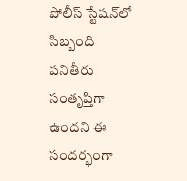పోలీస్ స్టేష‌న్‌లో సిబ్బంది ప‌నితీరు సంతృప్తిగా ఉంద‌ని ఈ సంద‌ర్భంగా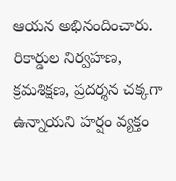ఆయ‌న అభినందించారు. రికార్డుల నిర్వ‌హ‌ణ‌, క్ర‌మ‌శిక్ష‌ణ‌, ప్ర‌ద‌ర్శ‌న చక్క‌గా ఉన్నాయ‌ని హ‌ర్షం వ్య‌క్తం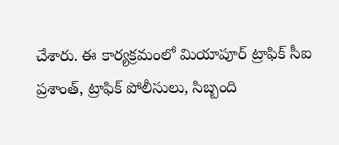చేశారు. ఈ కార్య‌క్ర‌మంలో మియాపూర్ ట్రాఫిక్ సీఐ ప్ర‌శాంత్‌, ట్రాఫిక్ పోలీసులు, సిబ్బంది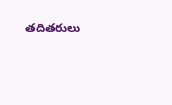త‌దిత‌రులు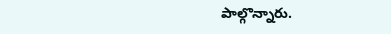పాల్గొన్నారు.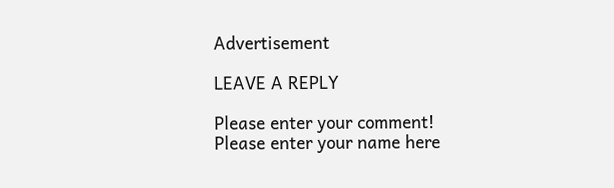Advertisement

LEAVE A REPLY

Please enter your comment!
Please enter your name here